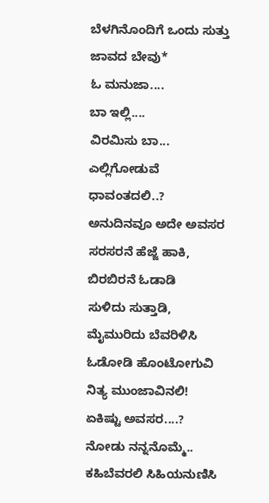ಬೆಳಗಿನೊಂದಿಗೆ ಒಂದು ಸುತ್ತು
ಜಾವದ ಬೇವು*
ಓ ಮನುಜಾ....
ಬಾ ಇಲ್ಲಿ....
ವಿರಮಿಸು ಬಾ...
ಎಲ್ಲಿಗೋಡುವೆ ಧಾವಂತದಲಿ..?
ಅನುದಿನವೂ ಅದೇ ಅವಸರ
ಸರಸರನೆ ಹೆಜ್ಜೆ ಹಾಕಿ, ಬಿರಬಿರನೆ ಓಡಾಡಿ
ಸುಳಿದು ಸುತ್ತಾಡಿ,
ಮೈಮುರಿದು ಬೆವರಿಳಿಸಿ
ಓಡೋಡಿ ಹೊಂಟೋಗುವಿ
ನಿತ್ಯ ಮುಂಜಾವಿನಲಿ!
ಏಕಿಷ್ಟು ಅವಸರ....?
ನೋಡು ನನ್ನನೊಮ್ಮೆ..
ಕಹಿಬೆವರಲಿ ಸಿಹಿಯನುಣಿಸಿ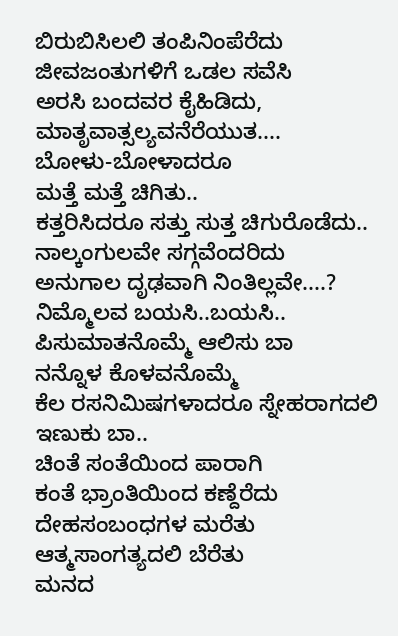ಬಿರುಬಿಸಿಲಲಿ ತಂಪಿನಿಂಪೆರೆದು
ಜೀವಜಂತುಗಳಿಗೆ ಒಡಲ ಸವೆಸಿ
ಅರಸಿ ಬಂದವರ ಕೈಹಿಡಿದು, ಮಾತೃವಾತ್ಸಲ್ಯವನೆರೆಯುತ....
ಬೋಳು-ಬೋಳಾದರೂ
ಮತ್ತೆ ಮತ್ತೆ ಚಿಗಿತು..
ಕತ್ತರಿಸಿದರೂ ಸತ್ತು ಸುತ್ತ ಚಿಗುರೊಡೆದು..
ನಾಲ್ಕಂಗುಲವೇ ಸಗ್ಗವೆಂದರಿದು
ಅನುಗಾಲ ದೃಢವಾಗಿ ನಿಂತಿಲ್ಲವೇ....?
ನಿಮ್ಮೊಲವ ಬಯಸಿ..ಬಯಸಿ..
ಪಿಸುಮಾತನೊಮ್ಮೆ ಆಲಿಸು ಬಾ
ನನ್ನೊಳ ಕೊಳವನೊಮ್ಮೆ
ಕೆಲ ರಸನಿಮಿಷಗಳಾದರೂ ಸ್ನೇಹರಾಗದಲಿ ಇಣುಕು ಬಾ..
ಚಿಂತೆ ಸಂತೆಯಿಂದ ಪಾರಾಗಿ
ಕಂತೆ ಭ್ರಾಂತಿಯಿಂದ ಕಣ್ದೆರೆದು
ದೇಹಸಂಬಂಧಗಳ ಮರೆತು
ಆತ್ಮಸಾಂಗತ್ಯದಲಿ ಬೆರೆತು
ಮನದ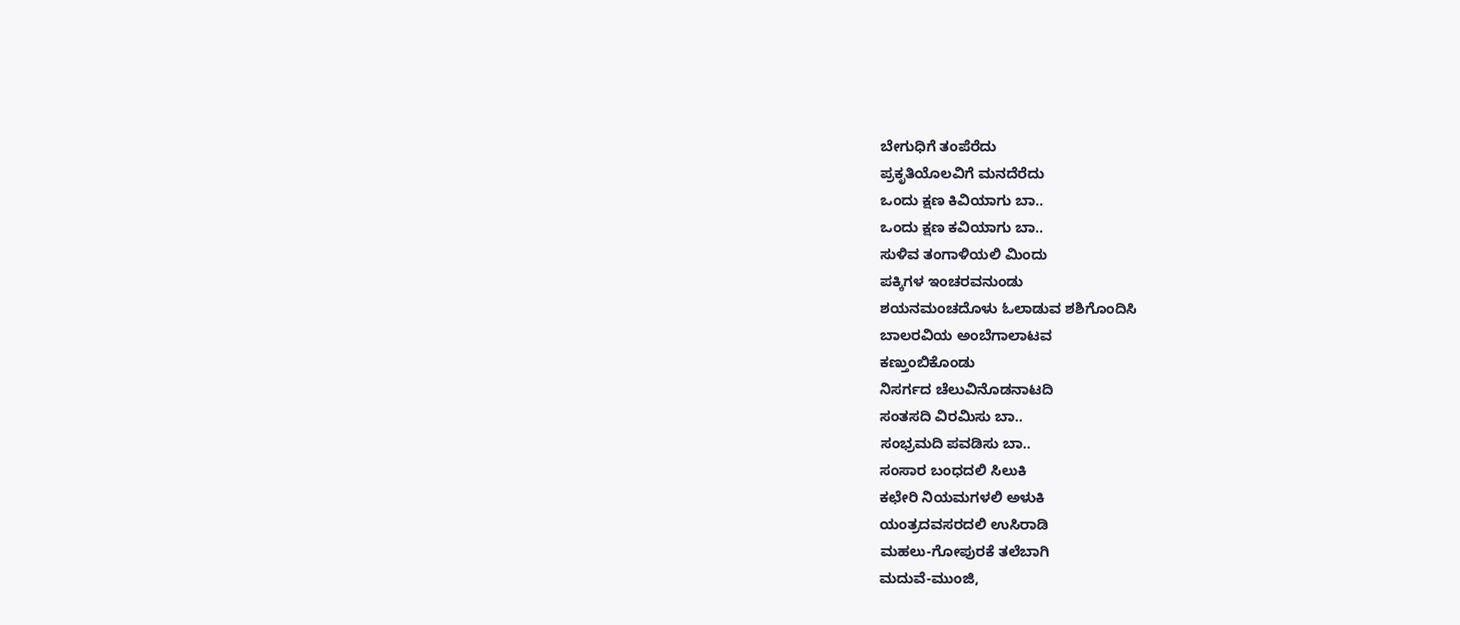ಬೇಗುಧಿಗೆ ತಂಪೆರೆದು
ಪ್ರಕೃತಿಯೊಲವಿಗೆ ಮನದೆರೆದು
ಒಂದು ಕ್ಷಣ ಕಿವಿಯಾಗು ಬಾ..
ಒಂದು ಕ್ಷಣ ಕವಿಯಾಗು ಬಾ..
ಸುಳಿವ ತಂಗಾಳಿಯಲಿ ಮಿಂದು
ಪಕ್ಕಿಗಳ ಇಂಚರವನುಂಡು
ಶಯನಮಂಚದೊಳು ಓಲಾಡುವ ಶಶಿಗೊಂದಿಸಿ
ಬಾಲರವಿಯ ಅಂಬೆಗಾಲಾಟವ
ಕಣ್ತುಂಬಿಕೊಂಡು
ನಿಸರ್ಗದ ಚೆಲುವಿನೊಡನಾಟದಿ
ಸಂತಸದಿ ವಿರಮಿಸು ಬಾ..
ಸಂಭ್ರಮದಿ ಪವಡಿಸು ಬಾ..
ಸಂಸಾರ ಬಂಧದಲಿ ಸಿಲುಕಿ
ಕಛೇರಿ ನಿಯಮಗಳಲಿ ಅಳುಕಿ
ಯಂತ್ರದವಸರದಲಿ ಉಸಿರಾಡಿ
ಮಹಲು-ಗೋಪುರಕೆ ತಲೆಬಾಗಿ
ಮದುವೆ-ಮುಂಜಿ,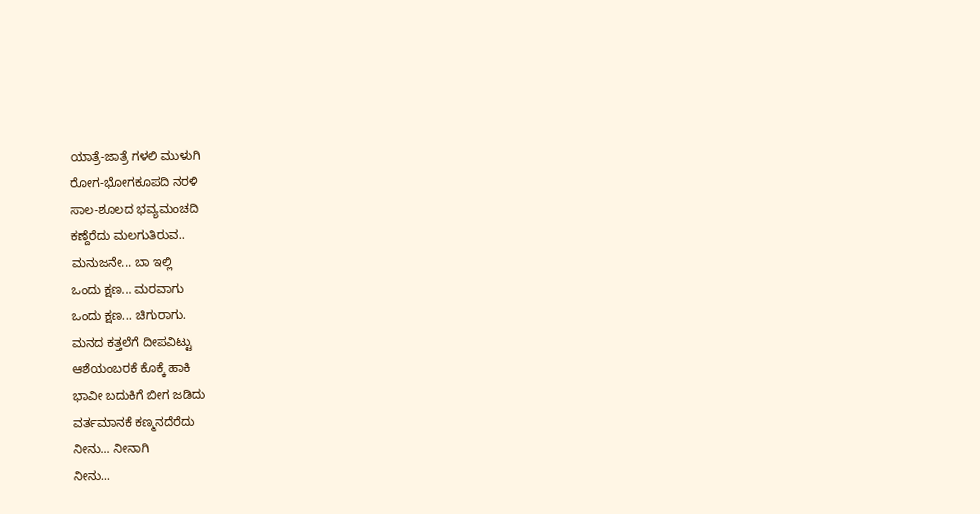ಯಾತ್ರೆ-ಜಾತ್ರೆ ಗಳಲಿ ಮುಳುಗಿ
ರೋಗ-ಭೋಗಕೂಪದಿ ನರಳಿ
ಸಾಲ-ಶೂಲದ ಭವ್ಯಮಂಚದಿ
ಕಣ್ದೆರೆದು ಮಲಗುತಿರುವ..
ಮನುಜನೇ... ಬಾ ಇಲ್ಲಿ
ಒಂದು ಕ್ಷಣ... ಮರವಾಗು
ಒಂದು ಕ್ಷಣ... ಚಿಗುರಾಗು.
ಮನದ ಕತ್ತಲೆಗೆ ದೀಪವಿಟ್ಟು
ಆಶೆಯಂಬರಕೆ ಕೊಕ್ಕೆ ಹಾಕಿ
ಭಾವೀ ಬದುಕಿಗೆ ಬೀಗ ಜಡಿದು
ವರ್ತಮಾನಕೆ ಕಣ್ಮನದೆರೆದು
ನೀನು... ನೀನಾಗಿ
ನೀನು...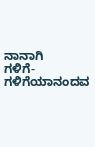ನಾನಾಗಿ
ಗಳಿಗೆ-ಗಳಿಗೆಯಾನಂದವ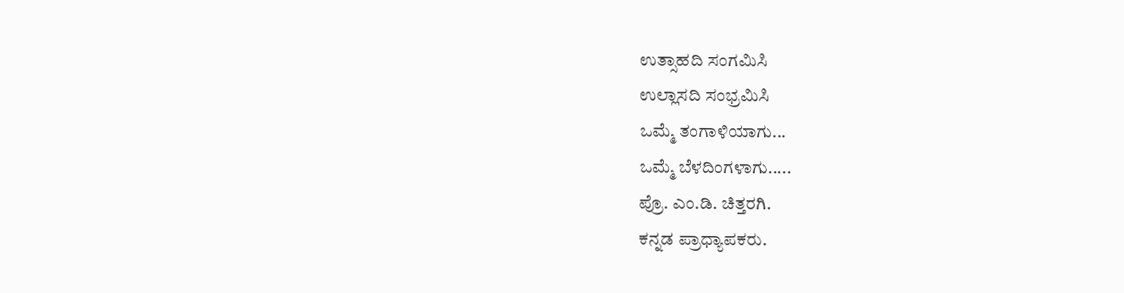ಉತ್ಸಾಹದಿ ಸಂಗಮಿಸಿ
ಉಲ್ಲಾಸದಿ ಸಂಭ್ರಮಿಸಿ
ಒಮ್ಮೆ ತಂಗಾಳಿಯಾಗು...
ಒಮ್ಮೆ ಬೆಳದಿಂಗಳಾಗು.....
ಪ್ರೊ. ಎಂ.ಡಿ. ಚಿತ್ತರಗಿ.
ಕನ್ನಡ ಪ್ರಾಧ್ಯಾಪಕರು.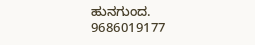ಹುನಗುಂದ.
9686019177